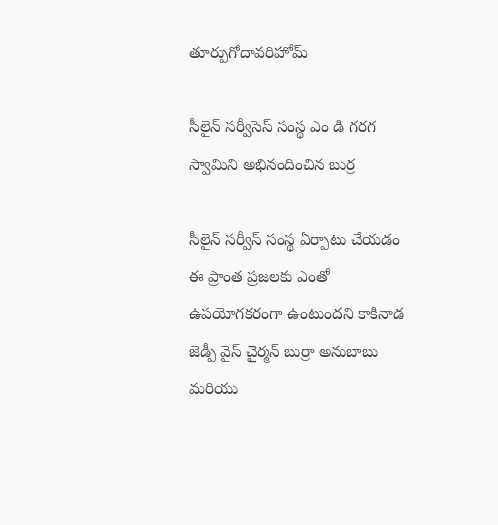తూర్పుగోదావరిహోమ్

సీలైన్ సర్వీసెస్ సంస్థ ఎం డి గరగ స్వామిని అభినందించిన బుర్ర

సీలైన్ సర్వీస్ సంస్థ ఏర్పాటు చేయడం ఈ ప్రాంత ప్రజలకు ఎంతో ఉపయోగకరంగా ఉంటుందని కాకినాడ జెడ్పీ వైస్ చైర్మన్ బుర్రా అనుబాబు మరియు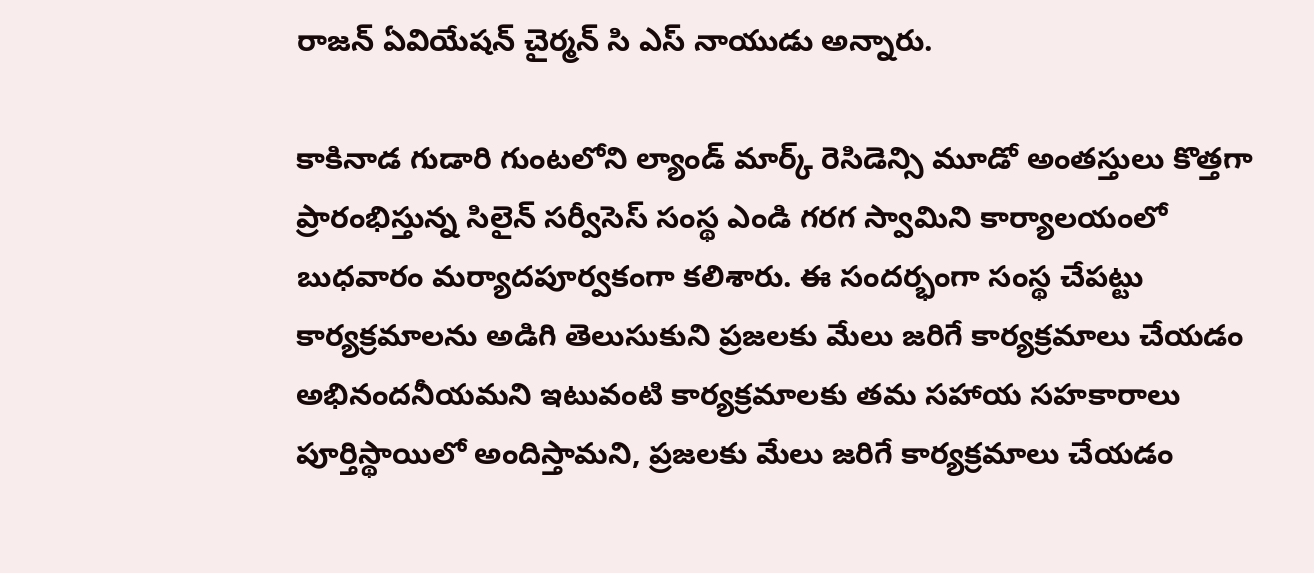రాజన్ ఏవియేషన్ చైర్మన్ సి ఎస్ నాయుడు అన్నారు.

కాకినాడ గుడారి గుంటలోని ల్యాండ్ మార్క్ రెసిడెన్సి మూడో అంతస్తులు కొత్తగా ప్రారంభిస్తున్న సిలైన్ సర్వీసెస్ సంస్థ ఎండి గరగ స్వామిని కార్యాలయంలో బుధవారం మర్యాదపూర్వకంగా కలిశారు. ఈ సందర్భంగా సంస్థ చేపట్టు కార్యక్రమాలను అడిగి తెలుసుకుని ప్రజలకు మేలు జరిగే కార్యక్రమాలు చేయడం అభినందనీయమని ఇటువంటి కార్యక్రమాలకు తమ సహాయ సహకారాలు పూర్తిస్థాయిలో అందిస్తామని, ప్రజలకు మేలు జరిగే కార్యక్రమాలు చేయడం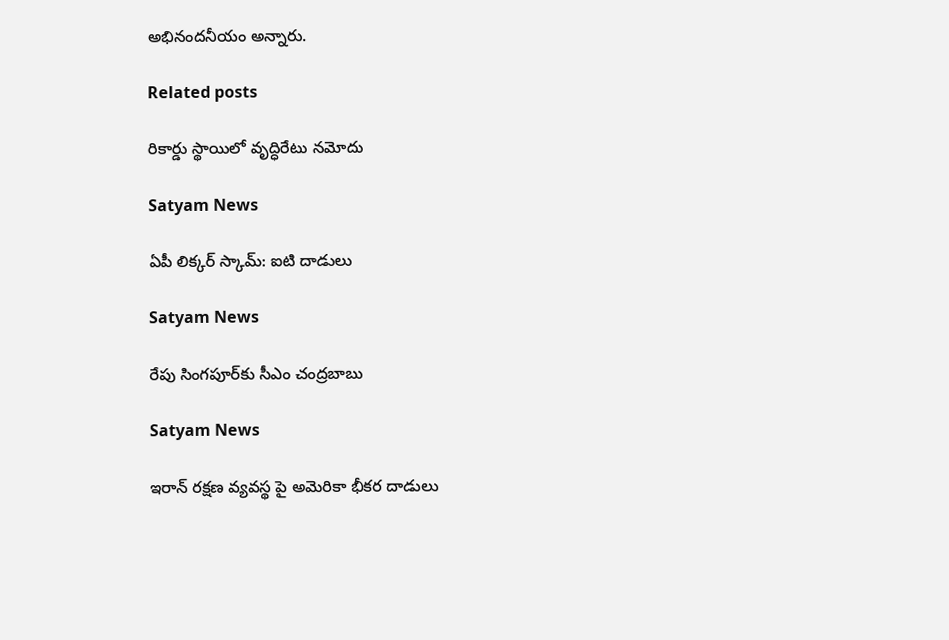అభినందనీయం అన్నారు.

Related posts

రికార్డు స్థాయిలో వృద్ధిరేటు నమోదు

Satyam News

ఏపీ లిక్కర్ స్కామ్: ఐటి దాడులు

Satyam News

రేపు సింగపూర్‌కు సీఎం చంద్రబాబు

Satyam News

ఇరాన్ రక్షణ వ్యవస్థ పై అమెరికా భీకర దాడులు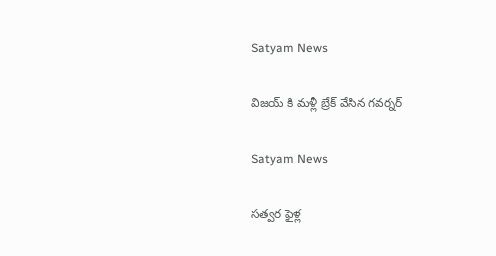Satyam News

విజయ్ కి మళ్లీ బ్రేక్ వేసిన గవర్నర్

Satyam News

సత్వర ఫైళ్ల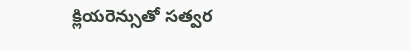క్లియరెన్సుతో సత్వర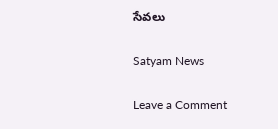సేవలు

Satyam News

Leave a Comment